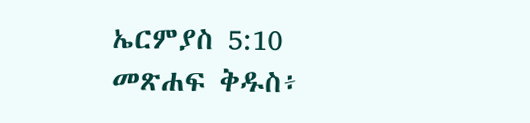ኤርምያስ 5:10 መጽሐፍ ቅዱስ፥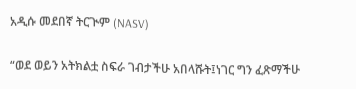አዲሱ መደበኛ ትርጒም (NASV)

“ወደ ወይን አትክልቷ ስፍራ ገብታችሁ አበላሹት፤ነገር ግን ፈጽማችሁ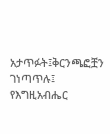አታጥፉት፤ቅርንጫፎቿን ገነጣጥሉ፤ የእግዚአብሔር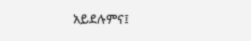አይደሉምና፤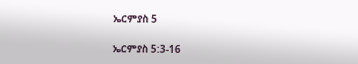ኤርምያስ 5

ኤርምያስ 5:3-16